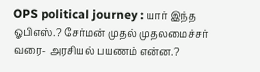OPS political journey : யார் இந்த ஓபிஎஸ்.? சேர்மன் முதல் முதலமைச்சர் வரை- அரசியல் பயணம் என்ன.?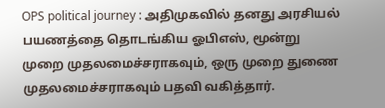OPS political journey : அதிமுகவில் தனது அரசியல் பயணத்தை தொடங்கிய ஓபிஎஸ், மூன்று முறை முதலமைச்சராகவும், ஒரு முறை துணை முதலமைச்சராகவும் பதவி வகித்தார்.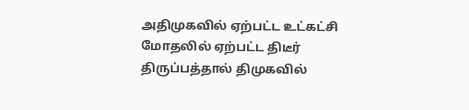அதிமுகவில் ஏற்பட்ட உட்கட்சி மோதலில் ஏற்பட்ட திடீர் திருப்பத்தால் திமுகவில்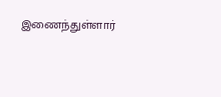இணைந்துள்ளார்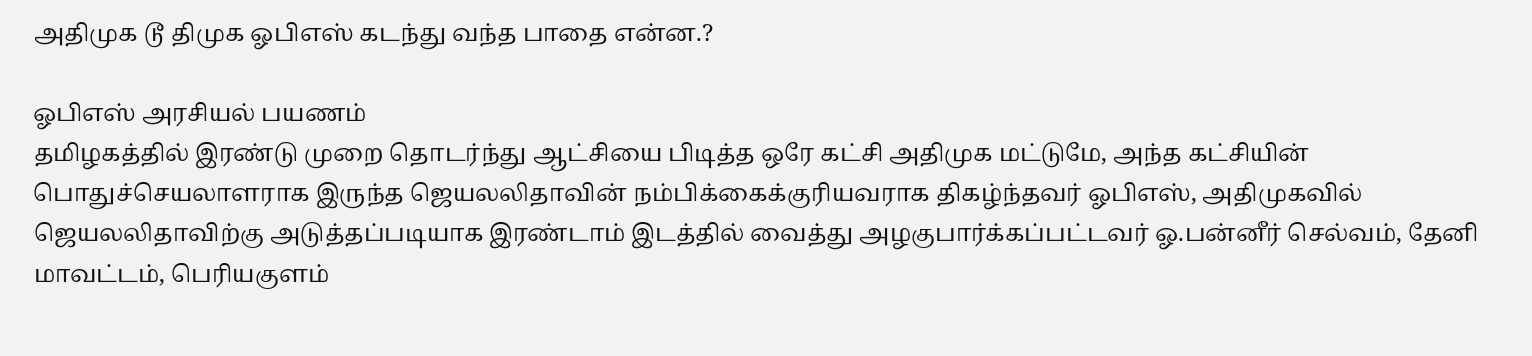அதிமுக டூ திமுக ஓபிஎஸ் கடந்து வந்த பாதை என்ன.?

ஓபிஎஸ் அரசியல் பயணம்
தமிழகத்தில் இரண்டு முறை தொடர்ந்து ஆட்சியை பிடித்த ஒரே கட்சி அதிமுக மட்டுமே, அந்த கட்சியின் பொதுச்செயலாளராக இருந்த ஜெயலலிதாவின் நம்பிக்கைக்குரியவராக திகழ்ந்தவர் ஓபிஎஸ், அதிமுகவில் ஜெயலலிதாவிற்கு அடுத்தப்படியாக இரண்டாம் இடத்தில் வைத்து அழகுபார்க்கப்பட்டவர் ஓ.பன்னீர் செல்வம், தேனி மாவட்டம், பெரியகுளம்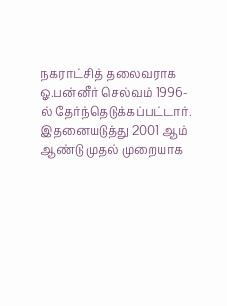நகராட்சித் தலைவராக ஓ.பன்னீர் செல்வம் 1996-ல் தேர்ந்தெடுக்கப்பட்டார். இதனையடுத்து 2001 ஆம் ஆண்டு முதல் முறையாக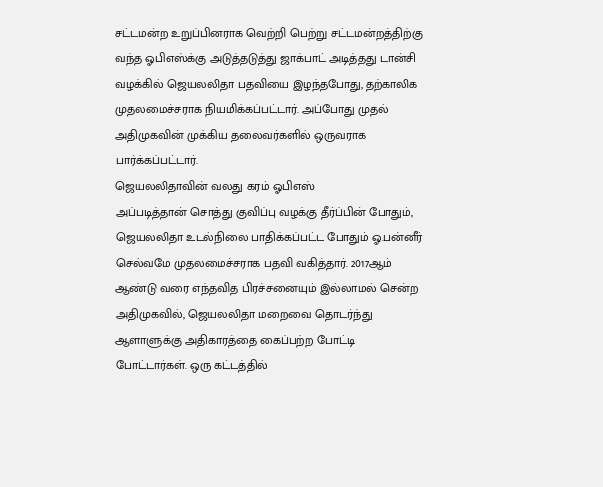சட்டமன்ற உறுப்பினராக வெற்றி பெற்று சட்டமன்றத்திற்கு வந்த ஓபிஎஸ்க்கு அடுத்தடுத்து ஜாக்பாட் அடித்தது டான்சி வழக்கில் ஜெயலலிதா பதவியை இழந்தபோது, தற்காலிக முதலமைச்சராக நியமிக்கப்பட்டார். அப்போது முதல் அதிமுகவின் முக்கிய தலைவர்களில் ஒருவராக பார்க்கப்பட்டார்.
ஜெயலலிதாவின் வலது கரம் ஓபிஎஸ்
அப்படித்தான் சொத்து குவிப்பு வழக்கு தீர்ப்பின் போதும், ஜெயலலிதா உடல்நிலை பாதிக்கப்பட்ட போதும் ஓ.பன்னீர் செல்வமே முதலமைச்சராக பதவி வகித்தார். 2017ஆம் ஆண்டு வரை எந்தவித பிரச்சனையும் இல்லாமல் சென்ற அதிமுகவில், ஜெயலலிதா மறைவை தொடர்ந்து ஆளாளுக்கு அதிகாரத்தை கைப்பற்ற போட்டி போட்டார்கள். ஒரு கட்டத்தில்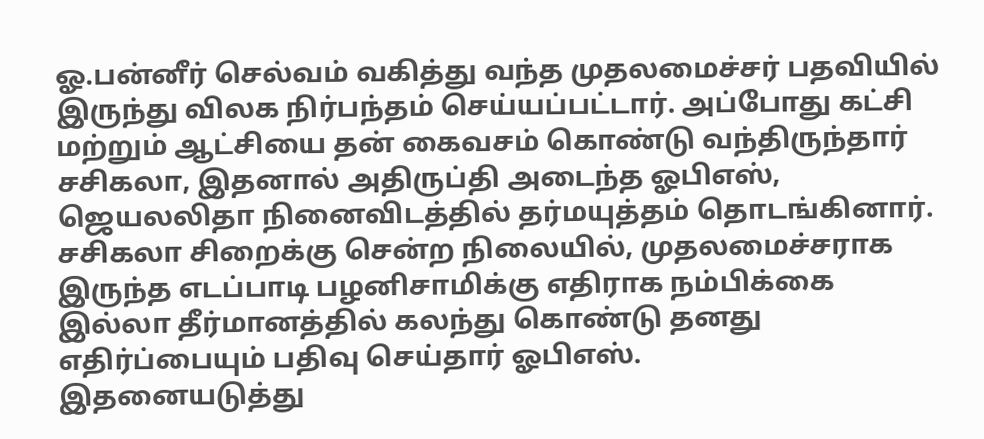ஓ.பன்னீர் செல்வம் வகித்து வந்த முதலமைச்சர் பதவியில் இருந்து விலக நிர்பந்தம் செய்யப்பட்டார். அப்போது கட்சி மற்றும் ஆட்சியை தன் கைவசம் கொண்டு வந்திருந்தார் சசிகலா, இதனால் அதிருப்தி அடைந்த ஓபிஎஸ், ஜெயலலிதா நினைவிடத்தில் தர்மயுத்தம் தொடங்கினார். சசிகலா சிறைக்கு சென்ற நிலையில், முதலமைச்சராக இருந்த எடப்பாடி பழனிசாமிக்கு எதிராக நம்பிக்கை இல்லா தீர்மானத்தில் கலந்து கொண்டு தனது எதிர்ப்பையும் பதிவு செய்தார் ஓபிஎஸ்.
இதனையடுத்து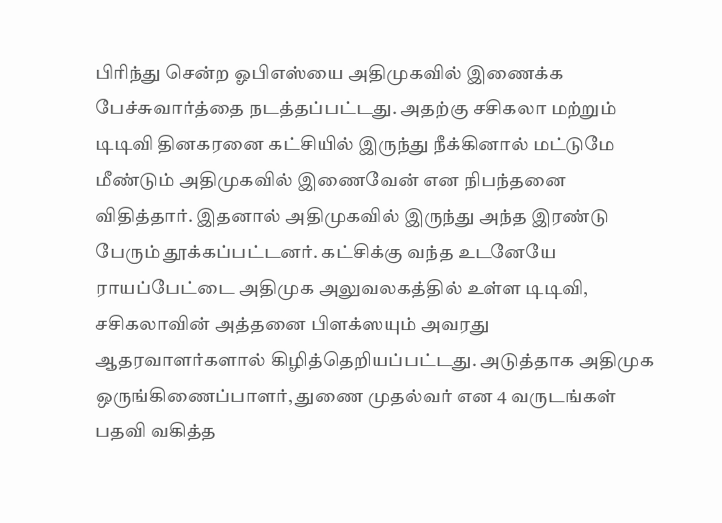பிரிந்து சென்ற ஓபிஎஸ்யை அதிமுகவில் இணைக்க பேச்சுவார்த்தை நடத்தப்பட்டது. அதற்கு சசிகலா மற்றும் டிடிவி தினகரனை கட்சியில் இருந்து நீக்கினால் மட்டுமே மீண்டும் அதிமுகவில் இணைவேன் என நிபந்தனை விதித்தார். இதனால் அதிமுகவில் இருந்து அந்த இரண்டு பேரும் தூக்கப்பட்டனர். கட்சிக்கு வந்த உடனேயே ராயப்பேட்டை அதிமுக அலுவலகத்தில் உள்ள டிடிவி, சசிகலாவின் அத்தனை பிளக்ஸயும் அவரது ஆதரவாளர்களால் கிழித்தெறியப்பட்டது. அடுத்தாக அதிமுக ஒருங்கிணைப்பாளர், துணை முதல்வர் என 4 வருடங்கள் பதவி வகித்த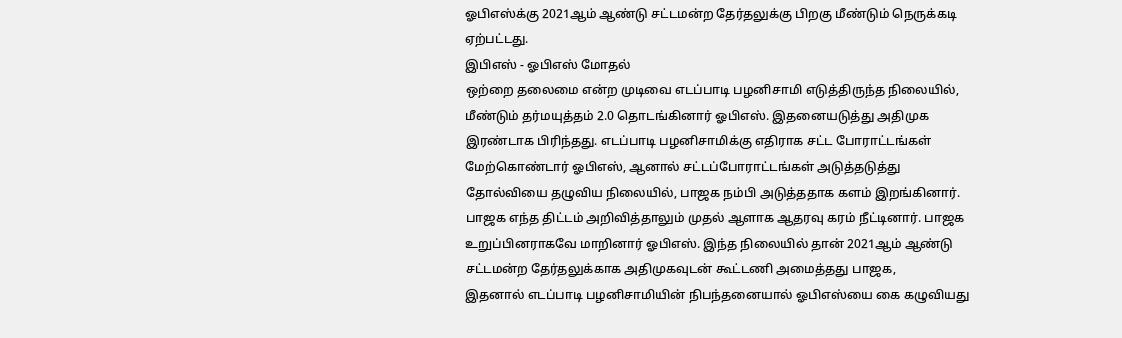ஓபிஎஸ்க்கு 2021ஆம் ஆண்டு சட்டமன்ற தேர்தலுக்கு பிறகு மீண்டும் நெருக்கடி ஏற்பட்டது.
இபிஎஸ் - ஓபிஎஸ் மோதல்
ஒற்றை தலைமை என்ற முடிவை எடப்பாடி பழனிசாமி எடுத்திருந்த நிலையில், மீண்டும் தர்மயுத்தம் 2.0 தொடங்கினார் ஓபிஎஸ். இதனையடுத்து அதிமுக இரண்டாக பிரிந்தது. எடப்பாடி பழனிசாமிக்கு எதிராக சட்ட போராட்டங்கள் மேற்கொண்டார் ஓபிஎஸ், ஆனால் சட்டப்போராட்டங்கள் அடுத்தடுத்து தோல்வியை தழுவிய நிலையில், பாஜக நம்பி அடுத்ததாக களம் இறங்கினார். பாஜக எந்த திட்டம் அறிவித்தாலும் முதல் ஆளாக ஆதரவு கரம் நீட்டினார். பாஜக உறுப்பினராகவே மாறினார் ஓபிஎஸ். இந்த நிலையில் தான் 2021ஆம் ஆண்டு சட்டமன்ற தேர்தலுக்காக அதிமுகவுடன் கூட்டணி அமைத்தது பாஜக,
இதனால் எடப்பாடி பழனிசாமியின் நிபந்தனையால் ஓபிஎஸ்யை கை கழுவியது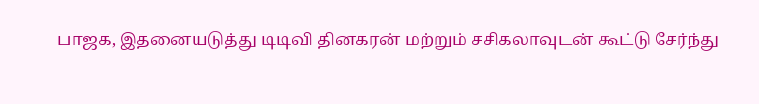பாஜக, இதனையடுத்து டிடிவி தினகரன் மற்றும் சசிகலாவுடன் கூட்டு சேர்ந்து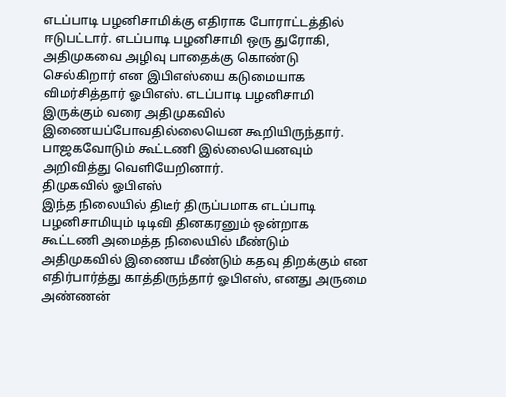எடப்பாடி பழனிசாமிக்கு எதிராக போராட்டத்தில் ஈடுபட்டார். எடப்பாடி பழனிசாமி ஒரு துரோகி, அதிமுகவை அழிவு பாதைக்கு கொண்டு செல்கிறார் என இபிஎஸ்யை கடுமையாக விமர்சித்தார் ஓபிஎஸ். எடப்பாடி பழனிசாமி இருக்கும் வரை அதிமுகவில் இணையப்போவதில்லையென கூறியிருந்தார். பாஜகவோடும் கூட்டணி இல்லையெனவும் அறிவித்து வெளியேறினார்.
திமுகவில் ஓபிஎஸ்
இந்த நிலையில் திடீர் திருப்பமாக எடப்பாடி பழனிசாமியும் டிடிவி தினகரனும் ஒன்றாக கூட்டணி அமைத்த நிலையில் மீண்டும் அதிமுகவில் இணைய மீண்டும் கதவு திறக்கும் என எதிர்பார்த்து காத்திருந்தார் ஓபிஎஸ், எனது அருமை அண்ணன்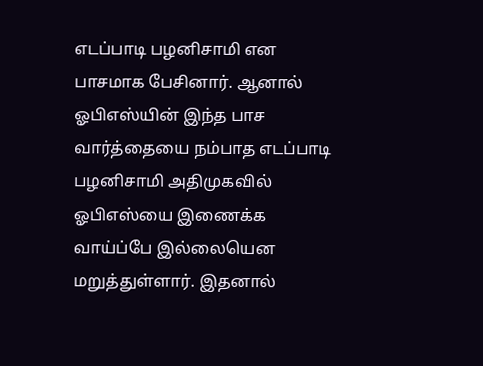எடப்பாடி பழனிசாமி என பாசமாக பேசினார். ஆனால் ஓபிஎஸ்யின் இந்த பாச வார்த்தையை நம்பாத எடப்பாடி பழனிசாமி அதிமுகவில் ஓபிஎஸ்யை இணைக்க வாய்ப்பே இல்லையென மறுத்துள்ளார். இதனால்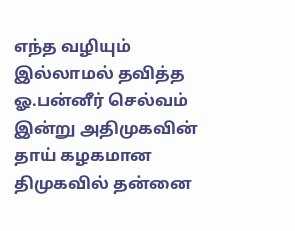எந்த வழியும் இல்லாமல் தவித்த ஓ.பன்னீர் செல்வம் இன்று அதிமுகவின் தாய் கழகமான திமுகவில் தன்னை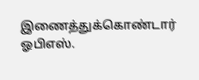இணைத்துக்கொண்டார் ஓபிஎஸ்.